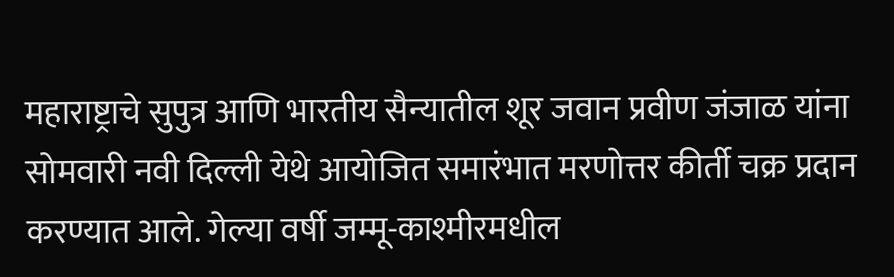महाराष्ट्राचे सुपुत्र आणि भारतीय सैन्यातील शूर जवान प्रवीण जंजाळ यांना सोमवारी नवी दिल्ली येथे आयोजित समारंभात मरणोत्तर कीर्ती चक्र प्रदान करण्यात आले. गेल्या वर्षी जम्मू-काश्मीरमधील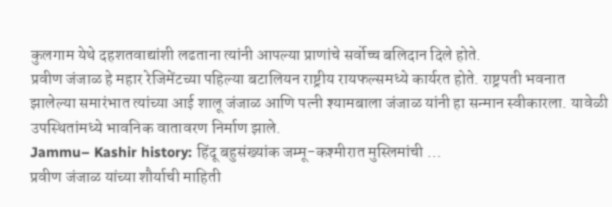कुलगाम येथे दहशतवाद्यांशी लढताना त्यांनी आपल्या प्राणांचे सर्वोच्च बलिदान दिले होते.
प्रवीण जंजाळ हे महार रेजिमेंटच्या पहिल्या बटालियन राष्ट्रीय रायफल्समध्ये कार्यरत होते. राष्ट्रपती भवनात झालेल्या समारंभात त्यांच्या आई शालू जंजाळ आणि पत्नी श्यामबाला जंजाळ यांनी हा सन्मान स्वीकारला. यावेळी उपस्थितांमध्ये भावनिक वातावरण निर्माण झाले.
Jammu– Kashir history: हिंदू बहुसंख्यांक जम्मू-कश्मीरात मुस्लिमांची …
प्रवीण जंजाळ यांच्या शौर्याची माहिती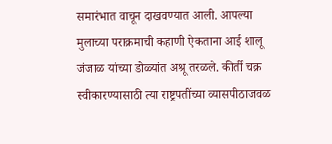समारंभात वाचून दाखवण्यात आली. आपल्या मुलाच्या पराक्रमाची कहाणी ऐकताना आई शालू जंजाळ यांच्या डोळ्यांत अश्रू तरळले. कीर्ती चक्र स्वीकारण्यासाठी त्या राष्ट्रपतींच्या व्यासपीठाजवळ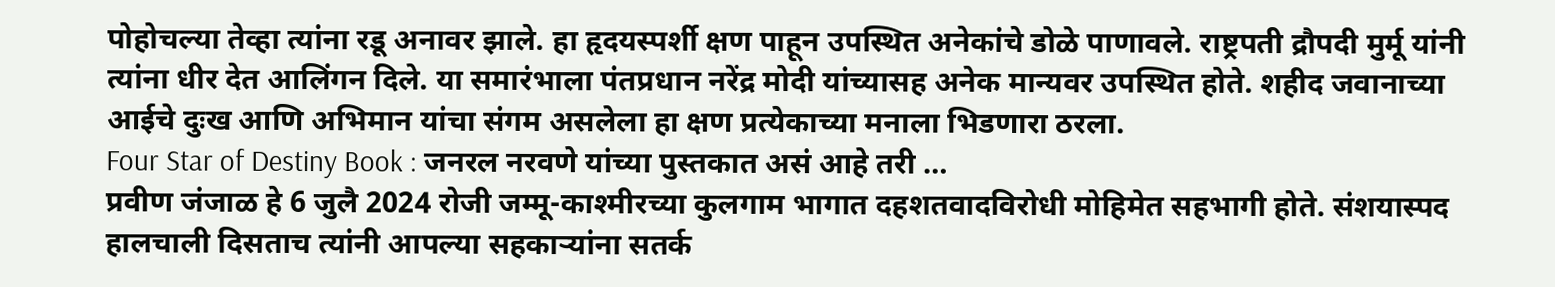पोहोचल्या तेव्हा त्यांना रडू अनावर झाले. हा हृदयस्पर्शी क्षण पाहून उपस्थित अनेकांचे डोळे पाणावले. राष्ट्रपती द्रौपदी मुर्मू यांनी त्यांना धीर देत आलिंगन दिले. या समारंभाला पंतप्रधान नरेंद्र मोदी यांच्यासह अनेक मान्यवर उपस्थित होते. शहीद जवानाच्या आईचे दुःख आणि अभिमान यांचा संगम असलेला हा क्षण प्रत्येकाच्या मनाला भिडणारा ठरला.
Four Star of Destiny Book : जनरल नरवणे यांच्या पुस्तकात असं आहे तरी …
प्रवीण जंजाळ हे 6 जुलै 2024 रोजी जम्मू-काश्मीरच्या कुलगाम भागात दहशतवादविरोधी मोहिमेत सहभागी होते. संशयास्पद हालचाली दिसताच त्यांनी आपल्या सहकाऱ्यांना सतर्क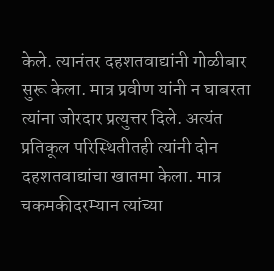केले. त्यानंतर दहशतवाद्यांनी गोळीबार सुरू केला. मात्र प्रवीण यांनी न घाबरता त्यांना जोरदार प्रत्युत्तर दिले. अत्यंत प्रतिकूल परिस्थितीतही त्यांनी दोन दहशतवाद्यांचा खातमा केला. मात्र चकमकीदरम्यान त्यांच्या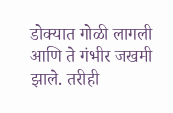डोक्यात गोळी लागली आणि ते गंभीर जखमी झाले. तरीही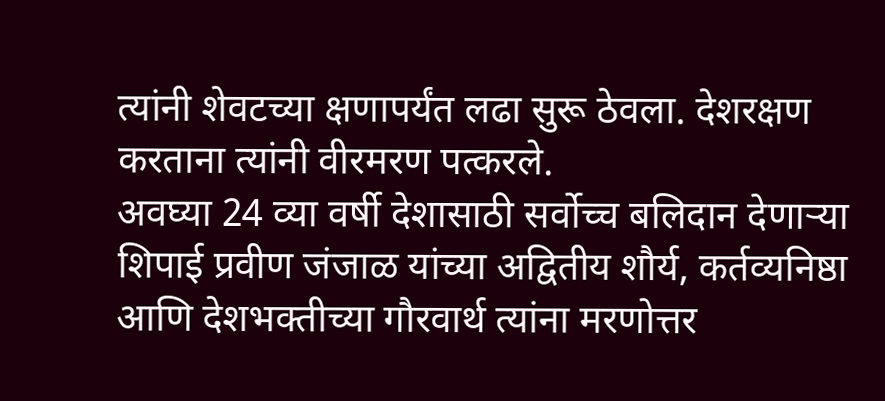त्यांनी शेवटच्या क्षणापर्यंत लढा सुरू ठेवला. देशरक्षण करताना त्यांनी वीरमरण पत्करले.
अवघ्या 24 व्या वर्षी देशासाठी सर्वोच्च बलिदान देणाऱ्या शिपाई प्रवीण जंजाळ यांच्या अद्वितीय शौर्य, कर्तव्यनिष्ठा आणि देशभक्तीच्या गौरवार्थ त्यांना मरणोत्तर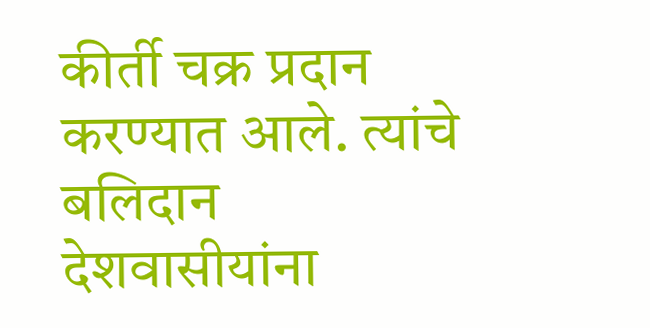कीर्ती चक्र प्रदान करण्यात आले. त्यांचे बलिदान देशवासीयांना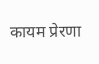कायम प्रेरणा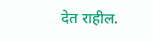देत राहील.